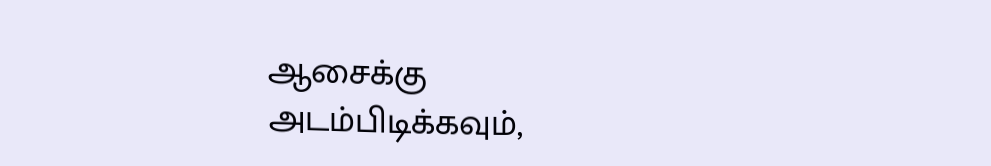ஆசைக்கு
அடம்பிடிக்கவும்,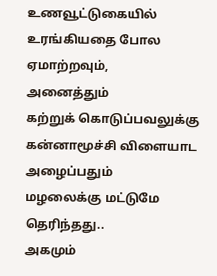உணவூட்டுகையில்
உரங்கியதை போல
ஏமாற்றவும்,
அனைத்தும்
கற்றுக் கொடுப்பவலுக்கு
கன்னாமூச்சி விளையாட அழைப்பதும்
மழலைக்கு மட்டுமே தெரிந்தது..
அகமும்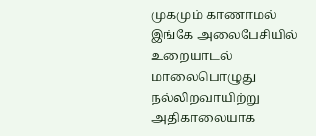முகமும் காணாமல் இங்கே அலைபேசியில் உறையாடல் மாலைபொழுது நல்லிறவாயிற்று அதிகாலையாக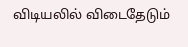விடியலில் விடைதேடும்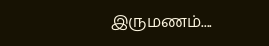இருமணம்....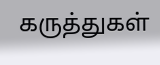கருத்துகள்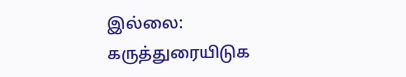இல்லை:
கருத்துரையிடுக